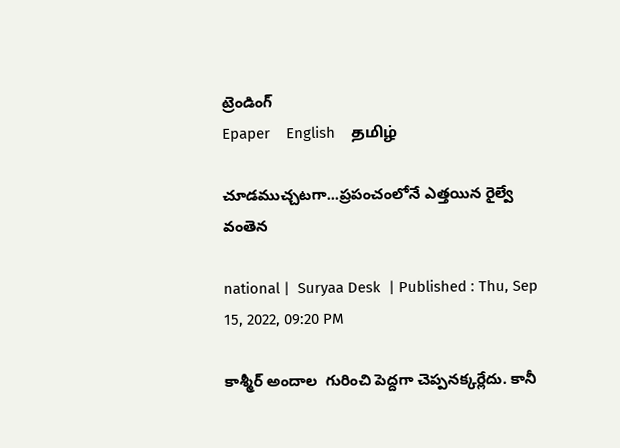ట్రెండింగ్
Epaper    English    தமிழ்

చూడముచ్చటగా...ప్రపంచంలోనే ఎత్తయిన రైల్వే వంతెన

national |  Suryaa Desk  | Published : Thu, Sep 15, 2022, 09:20 PM

కాశ్మీర్ అందాల  గురించి పెద్దగా చెప్పనక్కర్లేదు. కానీ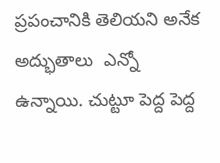ప్రపంచానికి తెలియని అనేక అద్భుతాలు  ఎన్నో ఉన్నాయి. చుట్టూ పెద్ద పెద్ద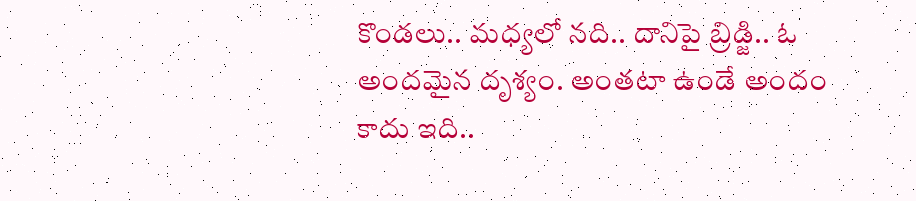కొండలు.. మధ్యలో నది.. దానిపై బ్రిడ్జి.. ఓ అందమైన దృశ్యం. అంతటా ఉండే అందం కాదు ఇది..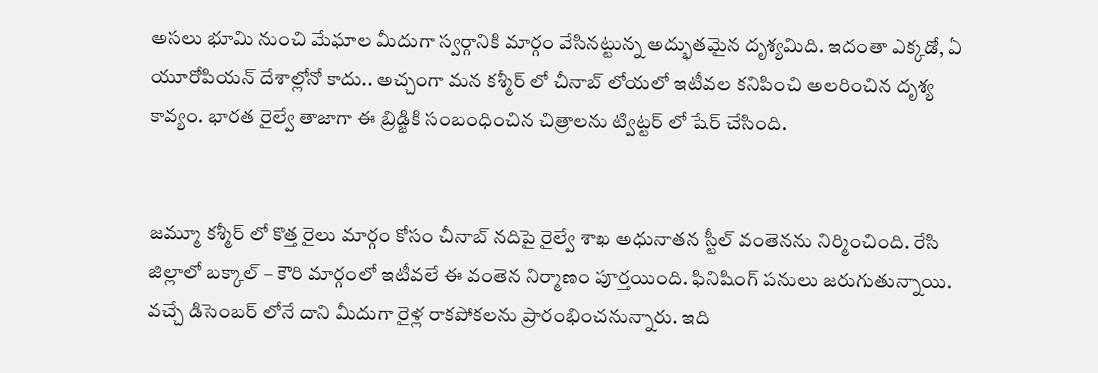అసలు భూమి నుంచి మేఘాల మీదుగా స్వర్గానికి మార్గం వేసినట్టున్న అద్భుతమైన దృశ్యమిది. ఇదంతా ఎక్కడో, ఏ యూరోపియన్ దేశాల్లోనో కాదు.. అచ్చంగా మన కశ్మీర్ లో చీనాబ్ లోయలో ఇటీవల కనిపించి అలరించిన దృశ్య కావ్యం. భారత రైల్వే తాజాగా ఈ బ్రిడ్జికి సంబంధించిన చిత్రాలను ట్విట్టర్ లో షేర్ చేసింది.


జమ్మూ కశ్మీర్ లో కొత్త రైలు మార్గం కోసం చీనాబ్ నదిపై రైల్వే శాఖ అధునాతన స్టీల్ వంతెనను నిర్మించింది. రేసి జిల్లాలో బక్కాల్ – కౌరి మార్గంలో ఇటీవలే ఈ వంతెన నిర్మాణం పూర్తయింది. ఫినిషింగ్ పనులు జరుగుతున్నాయి. వచ్చే డిసెంబర్ లోనే దాని మీదుగా రైళ్ల రాకపోకలను ప్రారంభించనున్నారు. ఇది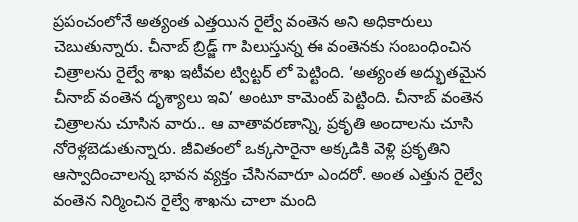ప్రపంచంలోనే అత్యంత ఎత్తయిన రైల్వే వంతెన అని అధికారులు చెబుతున్నారు. చీనాబ్ బ్రిడ్జ్ గా పిలుస్తున్న ఈ వంతెనకు సంబంధించిన చిత్రాలను రైల్వే శాఖ ఇటీవల ట్విట్టర్ లో పెట్టింది. ‘అత్యంత అద్భుతమైన చీనాబ్ వంతెన దృశ్యాలు ఇవి’ అంటూ కామెంట్ పెట్టింది. చీనాబ్ వంతెన చిత్రాలను చూసిన వారు.. ఆ వాతావరణాన్ని, ప్రకృతి అందాలను చూసి నోరెళ్లబెడుతున్నారు. జీవితంలో ఒక్కసారైనా అక్కడికి వెళ్లి ప్రకృతిని ఆస్వాదించాలన్న భావన వ్యక్తం చేసినవారూ ఎందరో. అంత ఎత్తున రైల్వే వంతెన నిర్మించిన రైల్వే శాఖను చాలా మంది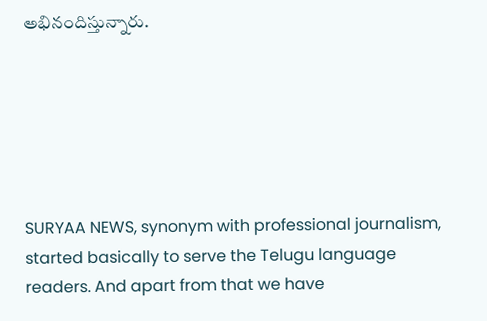అభినందిస్తున్నారు.






SURYAA NEWS, synonym with professional journalism, started basically to serve the Telugu language readers. And apart from that we have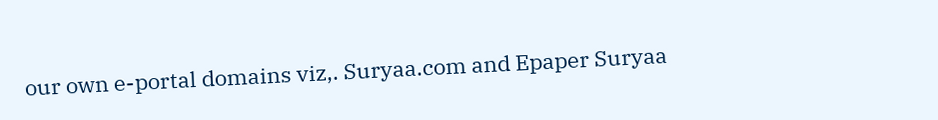our own e-portal domains viz,. Suryaa.com and Epaper Suryaa